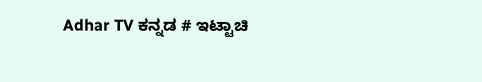Adhar TV ಕನ್ನಡ # ಇಟ್ಟಾಚಿ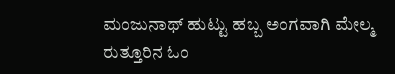ಮಂಜುನಾಥ್ ಹುಟ್ಟು ಹಬ್ಬ ಅಂಗವಾಗಿ ಮೇಲ್ಮ ರುತ್ತೂರಿನ ಓಂ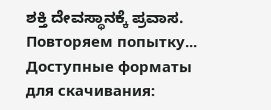ಶಕ್ತಿ ದೇವಸ್ಥಾನಕ್ಕೆ ಪ್ರವಾಸ.
Повторяем попытку...
Доступные форматы для скачивания: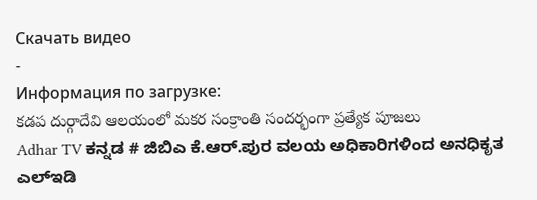Скачать видео
-
Информация по загрузке:
కడప దుర్గాదేవి ఆలయంలో మకర సంక్రాంతి సందర్భంగా ప్రత్యేక పూజలు
Adhar TV ಕನ್ನಡ # ಜಿಬಿಎ ಕೆ.ಆರ್.ಪುರ ವಲಯ ಅಧಿಕಾರಿಗಳಿಂದ ಅನಧಿಕೃತ ಎಲ್ಇಡಿ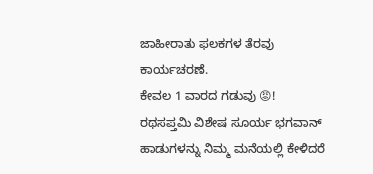ಜಾಹೀರಾತು ಫಲಕಗಳ ತೆರವು ಕಾರ್ಯಚರಣೆ.
ಕೇವಲ 1 ವಾರದ ಗಡುವು 😡!
ರಥಸಪ್ತಮಿ ವಿಶೇಷ ಸೂರ್ಯ ಭಗವಾನ್ ಹಾಡುಗಳನ್ನು ನಿಮ್ಮ ಮನೆಯಲ್ಲಿ ಕೇಳಿದರೆ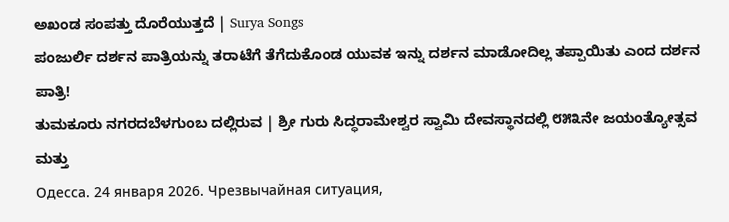ಅಖಂಡ ಸಂಪತ್ತು ದೊರೆಯುತ್ತದೆ | Surya Songs
ಪಂಜುರ್ಲಿ ದರ್ಶನ ಪಾತ್ರಿಯನ್ನು ತರಾಟೆಗೆ ತೆಗೆದುಕೊಂಡ ಯುವಕ ಇನ್ನು ದರ್ಶನ ಮಾಡೋದಿಲ್ಲ ತಪ್ಪಾಯಿತು ಎಂದ ದರ್ಶನ ಪಾತ್ರಿ!
ತುಮಕೂರು ನಗರದಬೆಳಗುಂಬ ದಲ್ಲಿರುವ | ಶ್ರೀ ಗುರು ಸಿದ್ಧರಾಮೇಶ್ವರ ಸ್ವಾಮಿ ದೇವಸ್ಥಾನದಲ್ಲಿ ೮೫೩ನೇ ಜಯಂತ್ಯೋತ್ಸವ ಮತ್ತು
Одесса. 24 января 2026. Чрезвычайная ситуация,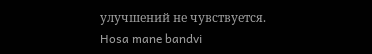улучшений не чувствуется.
Hosa mane bandvi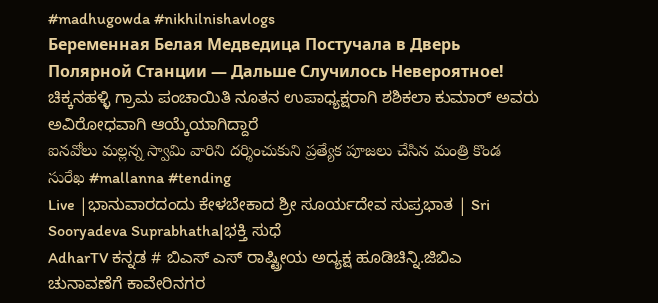#madhugowda #nikhilnishavlogs
Беременная Белая Медведица Постучала в Дверь Полярной Станции — Дальше Случилось Невероятное!
ಚಿಕ್ಕನಹಳ್ಳಿ ಗ್ರಾಮ ಪಂಚಾಯಿತಿ ನೂತನ ಉಪಾಧ್ಯಕ್ಷರಾಗಿ ಶಶಿಕಲಾ ಕುಮಾರ್ ಅವರು ಅವಿರೋಧವಾಗಿ ಆಯ್ಕೆಯಾಗಿದ್ದಾರೆ
ఐనవోలు మల్లన్న స్వామి వారిని దర్శించుకుని ప్రత్యేక పూజలు చేసిన మంత్రి కొండ సురేఖ #mallanna #tending
Live |ಭಾನುವಾರದಂದು ಕೇಳಬೇಕಾದ ಶ್ರೀ ಸೂರ್ಯದೇವ ಸುಪ್ರಭಾತ | Sri Sooryadeva Suprabhatha|ಭಕ್ತಿ ಸುಧೆ
AdharTV ಕನ್ನಡ # ಬಿಎಸ್ ಎಸ್ ರಾಷ್ಟ್ರೀಯ ಅದ್ಯಕ್ಷ ಹೂಡಿಚಿನ್ನಿ.ಜಿಬಿಎ ಚುನಾವಣೆಗೆ ಕಾವೇರಿನಗರ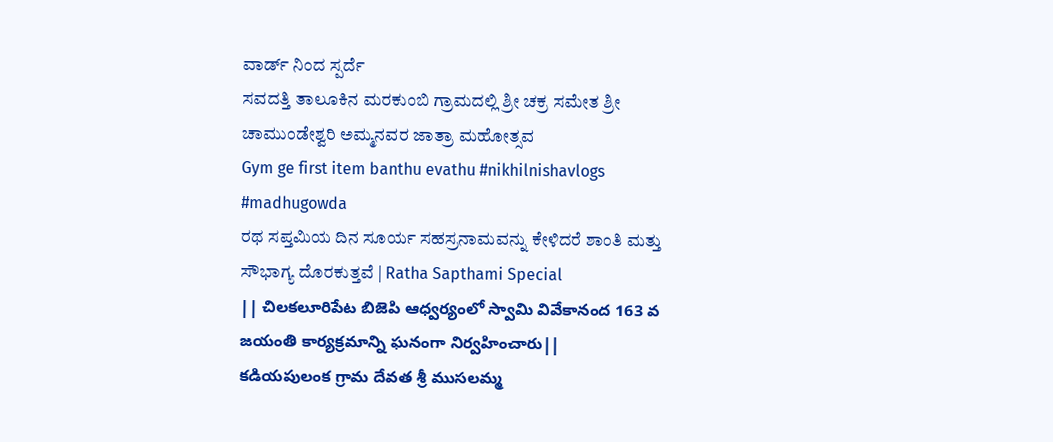ವಾರ್ಡ್ ನಿಂದ ಸ್ಪರ್ದೆ
ಸವದತ್ತಿ ತಾಲೂಕಿನ ಮರಕುಂಬಿ ಗ್ರಾಮದಲ್ಲಿ ಶ್ರೀ ಚಕ್ರ ಸಮೇತ ಶ್ರೀ ಚಾಮುಂಡೇಶ್ವರಿ ಅಮ್ಮನವರ ಜಾತ್ರಾ ಮಹೋತ್ಸವ
Gym ge first item banthu evathu #nikhilnishavlogs #madhugowda
ರಥ ಸಪ್ತಮಿಯ ದಿನ ಸೂರ್ಯ ಸಹಸ್ರನಾಮವನ್ನು ಕೇಳಿದರೆ ಶಾಂತಿ ಮತ್ತು ಸೌಭಾಗ್ಯ ದೊರಕುತ್ತವೆ | Ratha Sapthami Special
|| చిలకలూరిపేట బిజెపి ఆధ్వర్యంలో స్వామి వివేకానంద 163 వ జయంతి కార్యక్రమాన్ని ఘనంగా నిర్వహించారు||
కడియపులంక గ్రామ దేవత శ్రీ ముసలమ్మ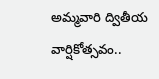అమ్మవారి ద్వితీయ వార్షికోత్సవం..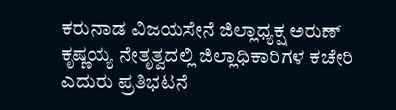ಕರುನಾಡ ವಿಜಯಸೇನೆ ಜಿಲ್ಲಾಧ್ಯಕ್ಷ ಅರುಣ್ ಕೃಷ್ಣಯ್ಯ ನೇತೃತ್ವದಲ್ಲಿ ಜಿಲ್ಲಾಧಿಕಾರಿಗಳ ಕಚೇರಿ ಎದುರು ಪ್ರತಿಭಟನೆ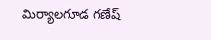మిర్యాలగూడ గణేష్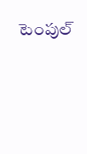టెంపుల్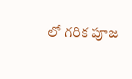లో గరిక పూజ